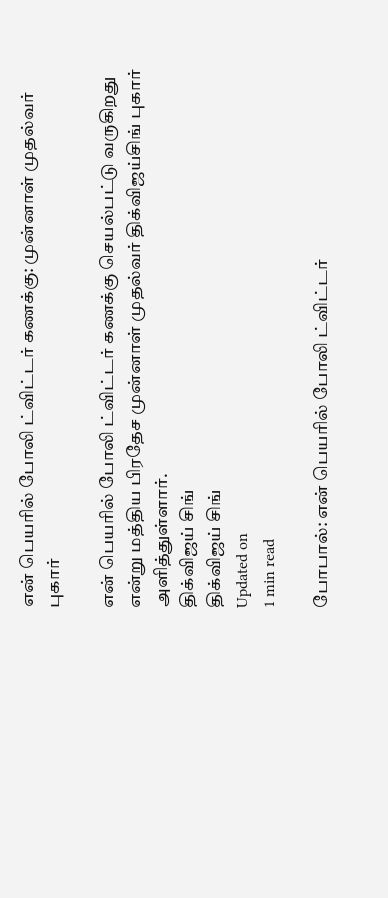என் பெயரில் போலி ட்விட்டர் கணக்கு: முன்னாள் முதல்வர் புகார்

என் பெயரில் போலி ட்விட்டர் கணக்கு செயல்பட்டு வருகிறது என்று மத்திய பிரதேச முன்னாள் முதல்வர் திக்விஜய்சிங் புகார் அளித்துள்ளார்.
திக்விஜய் சிங்
திக்விஜய் சிங்
Updated on
1 min read

போபால்: என் பெயரில் போலி ட்விட்டர்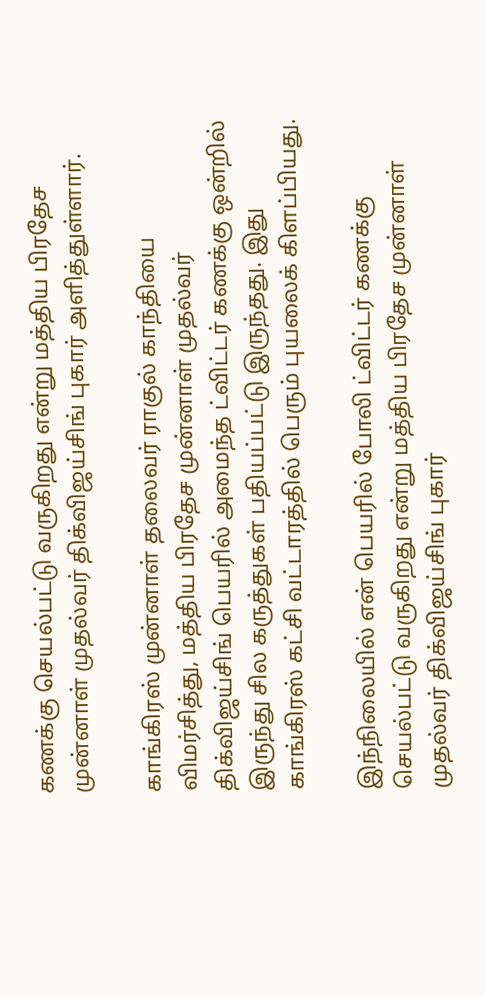கணக்கு செயல்பட்டு வருகிறது என்று மத்திய பிரதேச முன்னாள் முதல்வர் திக்விஜய்சிங் புகார் அளித்துள்ளார்.

காங்கிரஸ் முன்னாள் தலைவர் ராகுல் காந்தியை விமர்சித்து, மத்திய பிரதேச முன்னாள் முதல்வர் திக்விஜய்சிங் பெயரில் அமைந்த ட்விட்டர் கணக்கு ஒன்றில் இருந்து சில கருத்துகள் பதியப்பட்டு இருந்தது. இது காங்கிரஸ் கட்சி வட்டாரத்தில் பெரும் புயலைக் கிளப்பியது.

இந்நிலையில் என் பெயரில் போலி ட்விட்டர் கணக்கு செயல்பட்டு வருகிறது என்று மத்திய பிரதேச முன்னாள் முதல்வர் திக்விஜய்சிங் புகார்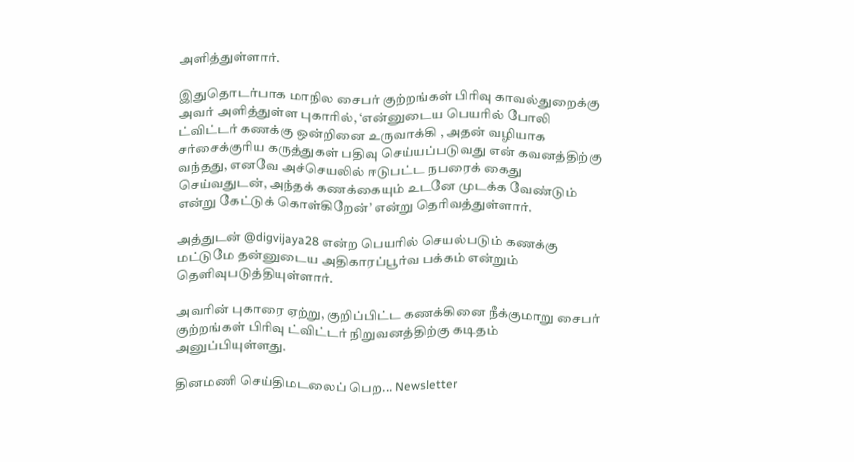அளித்துள்ளார்.

இதுதொடர்பாக மாநில சைபர் குற்றங்கள் பிரிவு காவல்துறைக்கு அவர் அளித்துள்ள புகாரில், ‘என்னுடைய பெயரில் போலி ட்விட்டர் கணக்கு ஒன்றினை உருவாக்கி , அதன் வழியாக சர்சைக்குரிய கருத்துகள் பதிவு செய்யப்படுவது என் கவனத்திற்கு வந்தது, எனவே அச்செயலில் ஈடுபட்ட நபரைக் கைது செய்வதுடன், அந்தக் கணக்கையும் உடனே முடக்க வேண்டும் என்று கேட்டுக் கொள்கிறேன்’ என்று தெரிவத்துள்ளார்.

அத்துடன் @digvijaya28 என்ற பெயரில் செயல்படும் கணக்கு மட்டுமே தன்னுடைய அதிகாரப்பூர்வ பக்கம் என்றும் தெளிவுபடுத்தியுள்ளார்.

அவரின் புகாரை ஏற்று, குறிப்பிட்ட கணக்கினை நீக்குமாறு சைபர் குற்றங்கள் பிரிவு ட்விட்டர் நிறுவனத்திற்கு கடிதம் அனுப்பியுள்ளது.

தினமணி செய்திமடலைப் பெற... Newsletter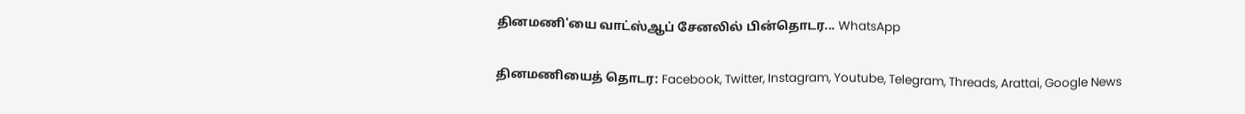தினமணி'யை வாட்ஸ்ஆப் சேனலில் பின்தொடர... WhatsApp

தினமணியைத் தொடர: Facebook, Twitter, Instagram, Youtube, Telegram, Threads, Arattai, Google News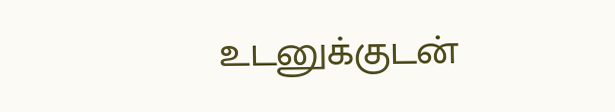உடனுக்குடன்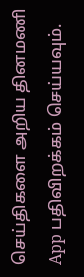செய்திகளை அறிய தினமணி App பதிவிறக்கம் செய்யவும்.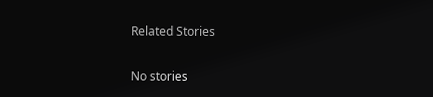Related Stories

No stories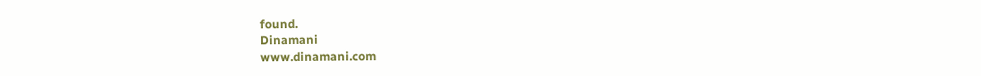found.
Dinamani
www.dinamani.com